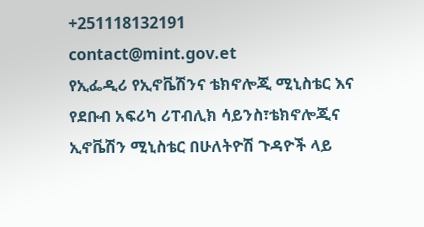+251118132191
contact@mint.gov.et
የኢፌዲሪ የኢኖቬሽንና ቴክኖሎጂ ሚኒስቴር እና የደቡብ አፍሪካ ሪፐብሊክ ሳይንስ፣ቴክኖሎጂና ኢኖቬሽን ሚኒስቴር በሁለትዮሽ ጉዳዮች ላይ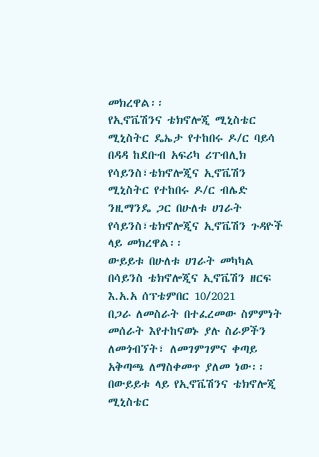መክረዋል፡፡
የኢኖቬሽንና ቴክኖሎጂ ሚኒስቴር ሚኒስትር ዴኤታ የተከበሩ ዶ/ር ባይሳ በዳዳ ከደቡብ አፍሪካ ሪፐብሊክ የሳይንስ፣ቴክኖሎጂና ኢኖቬሽን ሚኒስትር የተከበሩ ዶ/ር ብሌድ ንዚማንዴ ጋር በሁለቱ ሀገራት የሳይንስ፣ቴክኖሎጂና ኢኖቬሽን ጉዳዮች ላይ መክረዋል፡፡
ውይይቱ በሁለቱ ሀገራት መካካል በሳይንስ ቴክኖሎጂና ኢኖቬሽን ዘርፍ እ.አ.አ ሰፕቴምበር 10/2021
በጋራ ለመስራት በተፈረመው ስምምነት መሰራት እየተከናወኑ ያሉ ስራዎችን ለመጎብኘት፣ ለመገምገምና ቀጣይ አቅጣጫ ለማስቀመጥ ያለመ ነው፡፡
በውይይቱ ላይ የኢኖቬሽንና ቴክኖሎጂ ሚኒስቴር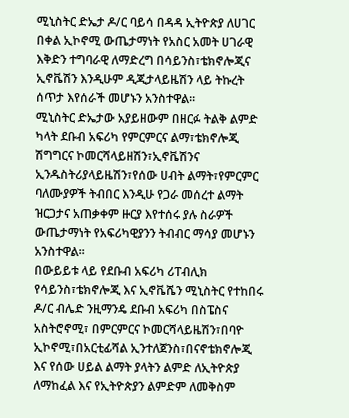ሚኒስትር ድኤታ ዶ/ር ባይሳ በዳዳ ኢትዮጵያ ለሀገር በቀል ኢኮኖሚ ውጤታማነት የአስር አመት ሀገራዊ እቅድን ተግባራዊ ለማድረግ በሳይንስ፣ቴክኖሎጂና ኢኖቬሽን እንዲሁም ዲጂታላይዜሽን ላይ ትኩረት ሰጥታ እየሰራች መሆኑን አንስተዋል፡፡
ሚኒስትር ድኤታው አያይዘውም በዘርፉ ትልቅ ልምድ ካላት ደቡብ አፍሪካ የምርምርና ልማ፣ቴክኖሎጂ ሽግግርና ኮመርሻላይዘሽን፣ኢኖቬሽንና ኢንዱስትሪያላይዜሽን፣የሰው ሀብት ልማት፣የምርምር ባለሙያዎች ትብበር እንዲሁ የጋራ መሰረተ ልማት ዝርጋታና አጠቃቀም ዙርያ እየተሰሩ ያሉ ስራዎች ውጤታማነት የአፍሪካዊያንን ትብብር ማሳያ መሆኑን አንስተዋል፡፡
በውይይቱ ላይ የደቡብ አፍሪካ ሪፐብሊክ የሳይንስ፣ቴክኖሎጂ እና ኢኖቬሼን ሚኒስትር የተከበሩ ዶ/ር ብሌድ ንዚማንዴ ደቡብ አፍሪካ በስፔስና አስትሮኖሚ፣ በምርምርና ኮመርሻላይዜሽን፣በባዮ ኢኮኖሚ፣በአርቲፊሻል ኢንተለጀንስ፣በናኖቴክኖሎጂ እና የሰው ሀይል ልማት ያላትን ልምድ ለኢትዮጵያ ለማከፈል እና የኢትዮጵያን ልምድም ለመቅስም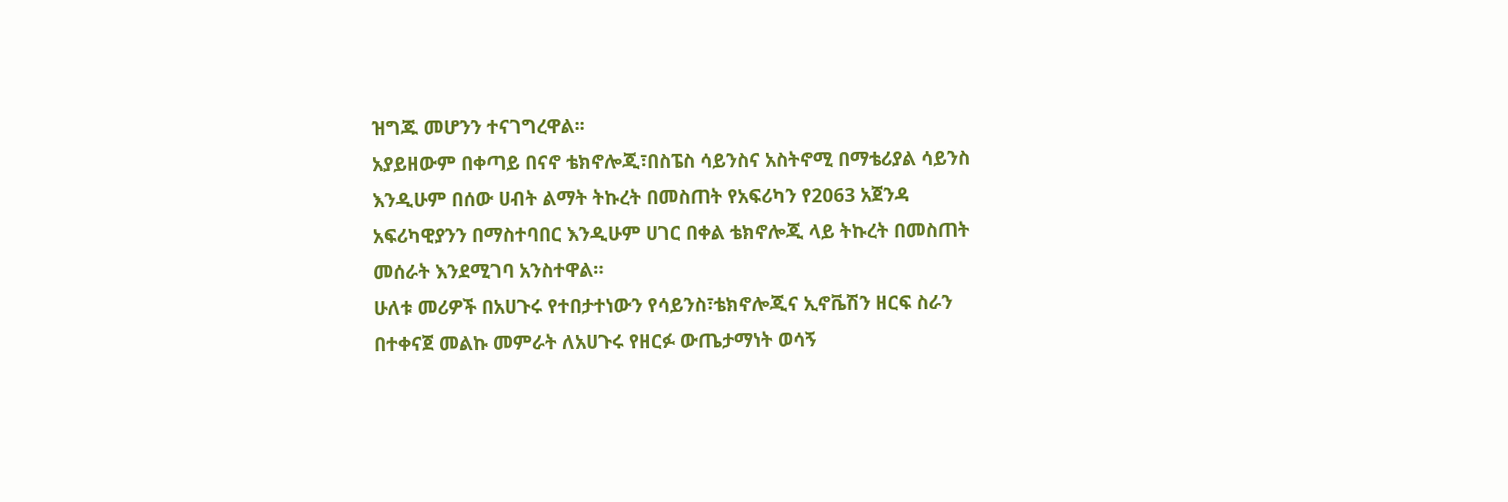ዝግጁ መሆንን ተናገግረዋል፡፡
አያይዘውም በቀጣይ በናኖ ቴክኖሎጂ፣በስፔስ ሳይንስና አስትኖሚ በማቴሪያል ሳይንስ እንዲሁም በሰው ሀብት ልማት ትኩረት በመስጠት የአፍሪካን የ2063 አጀንዳ አፍሪካዊያንን በማስተባበር እንዲሁም ሀገር በቀል ቴክኖሎጂ ላይ ትኩረት በመስጠት መሰራት እንደሚገባ አንስተዋል።
ሁለቱ መሪዎች በአሀጉሩ የተበታተነውን የሳይንስ፣ቴክኖሎጂና ኢኖቬሽን ዘርፍ ስራን በተቀናጀ መልኩ መምራት ለአሀጉሩ የዘርፉ ውጤታማነት ወሳኝ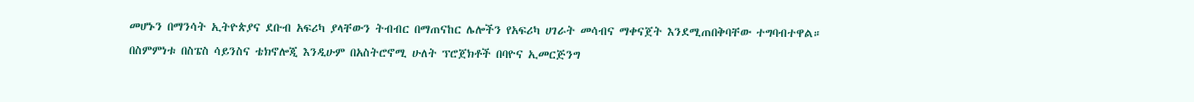መሆኑን በማንሳት ኢትዮጵያና ደቡብ አፍሪካ ያላቸውን ትብብር በማጠናከር ሌሎችን የአፍሪካ ሀገራት መሳብና ማቀናጀት እንደሚጠበቅባቸው ተግባብተዋል።
በስምምነቱ በስፔስ ሳይንስና ቴክኖሎጂ እንዲሁም በአስትሮኖሚ ሁለት ፕሮጀክቶች በባዮና ኢመርጅንግ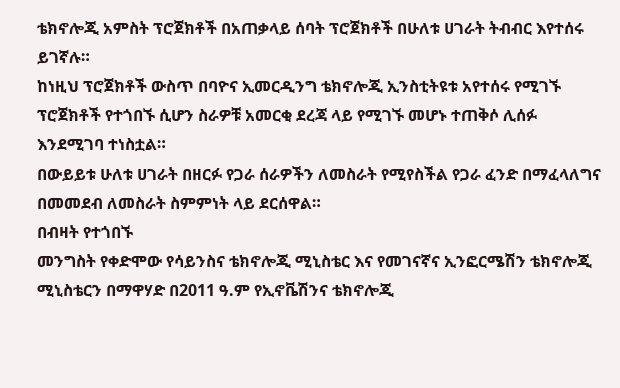ቴክኖሎጂ አምስት ፕሮጀክቶች በአጠቃላይ ሰባት ፕሮጀክቶች በሁለቱ ሀገራት ትብብር እየተሰሩ ይገኛሉ።
ከነዚህ ፕሮጀክቶች ውስጥ በባዮና ኢመርዲንግ ቴክኖሎጂ ኢንስቲትዩቱ አየተሰሩ የሚገኙ ፕሮጀክቶች የተጎበኙ ሲሆን ስራዎቹ አመርቂ ደረጃ ላይ የሚገኙ መሆኑ ተጠቅሶ ሊሰፉ እንደሚገባ ተነስቷል።
በውይይቱ ሁለቱ ሀገራት በዘርፉ የጋራ ሰራዎችን ለመስራት የሚየስችል የጋራ ፈንድ በማፈላለግና በመመደብ ለመስራት ስምምነት ላይ ደርሰዋል።
በብዛት የተጎበኙ
መንግስት የቀድሞው የሳይንስና ቴክኖሎጂ ሚኒስቴር እና የመገናኛና ኢንፎርሜሽን ቴክኖሎጂ ሚኒስቴርን በማዋሃድ በ2011 ዓ.ም የኢኖቬሽንና ቴክኖሎጂ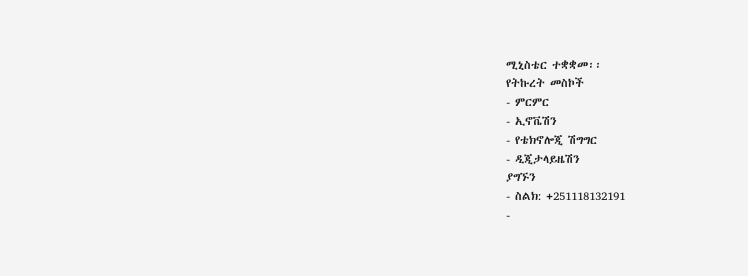ሚኒስቴር ተቋቋመ፡፡
የትኩረት መስኮች
- ምርምር
- ኢኖቬሽን
- የቴክኖሎጂ ሽግግር
- ዲጂታላይዜሽን
ያግኙን
- ስልክ: +251118132191
-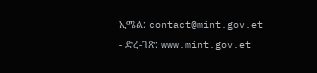ኢሜል: contact@mint.gov.et
- ድረ-ገጽ: www.mint.gov.et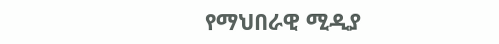የማህበራዊ ሚዲያ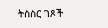ትስስር ገጾች